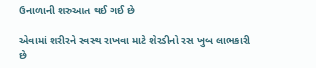ઉનાળાની શરુઆત થઈ ગઈ છે

એવામાં શરીરને સ્વસ્થ રાખવા માટે શેરડીનો રસ ખુબ લાભકારી છે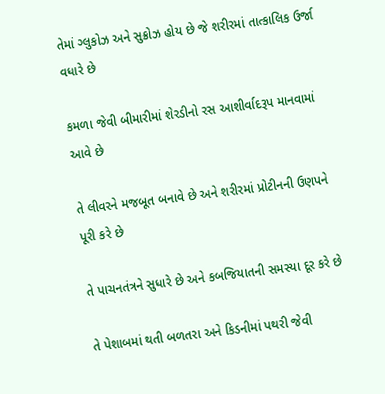તેમાં ગ્લુકોઝ અને સુક્રોઝ હોય છે જે શરીરમાં તાત્કાલિક ઉર્જા વધારે છે

કમળા જેવી બીમારીમાં શેરડીનો રસ આશીર્વાદરૂપ માનવામાં આવે છે

તે લીવરને મજબૂત બનાવે છે અને શરીરમાં પ્રોટીનની ઉણપને પૂરી કરે છે

તે પાચનતંત્રને સુધારે છે અને કબજિયાતની સમસ્યા દૂર કરે છે

તે પેશાબમાં થતી બળતરા અને કિડનીમાં પથરી જેવી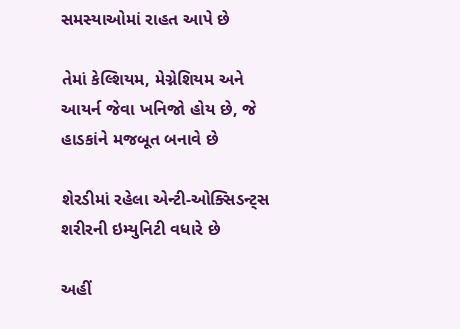સમસ્યાઓમાં રાહત આપે છે

તેમાં કેલ્શિયમ, મેગ્નેશિયમ અને આયર્ન જેવા ખનિજો હોય છે, જે હાડકાંને મજબૂત બનાવે છે

શેરડીમાં રહેલા એન્ટી-ઓક્સિડન્ટ્સ શરીરની ઇમ્યુનિટી વધારે છે

અહીં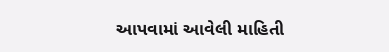આપવામાં આવેલી માહિતી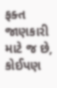ફક્ત જાણકારી માટે જ છે, કોઈપણ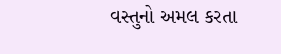વસ્તુનો અમલ કરતા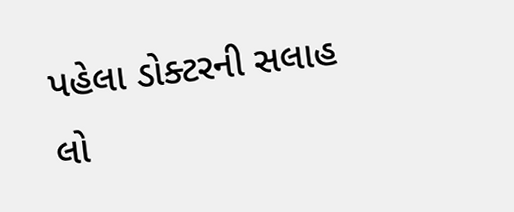પહેલા ડોક્ટરની સલાહ લો